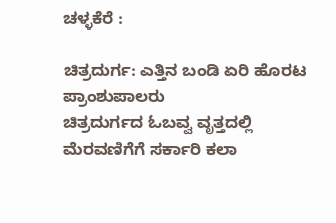ಚಳ್ಳಕೆರೆ :

ಚಿತ್ರದುರ್ಗ: ಎತ್ತಿನ ಬಂಡಿ ಏರಿ ಹೊರಟ
ಪ್ರಾಂಶುಪಾಲರು
ಚಿತ್ರದುರ್ಗದ ಓಬವ್ವ ವೃತ್ತದಲ್ಲಿ ಮೆರವಣಿಗೆಗೆ ಸರ್ಕಾರಿ ಕಲಾ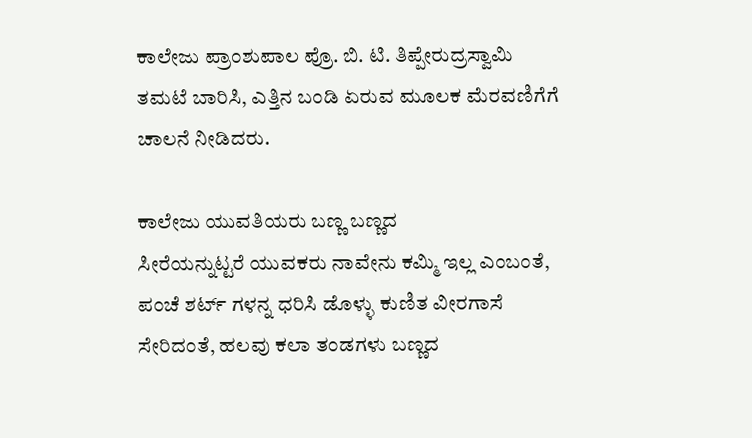ಕಾಲೇಜು ಪ್ರಾಂಶುಪಾಲ ಪ್ರೊ. ಬಿ. ಟಿ. ತಿಪ್ಪೇರುದ್ರಸ್ವಾಮಿ
ತಮಟೆ ಬಾರಿಸಿ, ಎತ್ತಿನ ಬಂಡಿ ಏರುವ ಮೂಲಕ ಮೆರವಣಿಗೆಗೆ
ಚಾಲನೆ ನೀಡಿದರು.

ಕಾಲೇಜು ಯುವತಿಯರು ಬಣ್ಣ ಬಣ್ಣದ
ಸೀರೆಯನ್ನುಟ್ಟರೆ ಯುವಕರು ನಾವೇನು ಕಮ್ಮಿ ಇಲ್ಲ ಎಂಬಂತೆ,
ಪಂಚೆ ಶರ್ಟ್ ಗಳನ್ನ ಧರಿಸಿ ಡೊಳ್ಳು ಕುಣಿತ ವೀರಗಾಸೆ
ಸೇರಿದಂತೆ, ಹಲವು ಕಲಾ ತಂಡಗಳು ಬಣ್ಣದ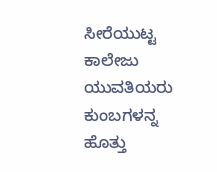ಸೀರೆಯುಟ್ಟ
ಕಾಲೇಜು ಯುವತಿಯರು ಕುಂಬಗಳನ್ನ ಹೊತ್ತು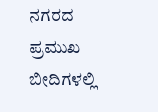ನಗರದ ಪ್ರಮುಖ
ಬೀದಿಗಳಲ್ಲಿ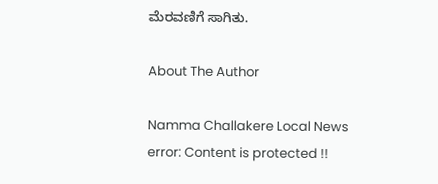ಮೆರವಣಿಗೆ ಸಾಗಿತು.

About The Author

Namma Challakere Local News
error: Content is protected !!